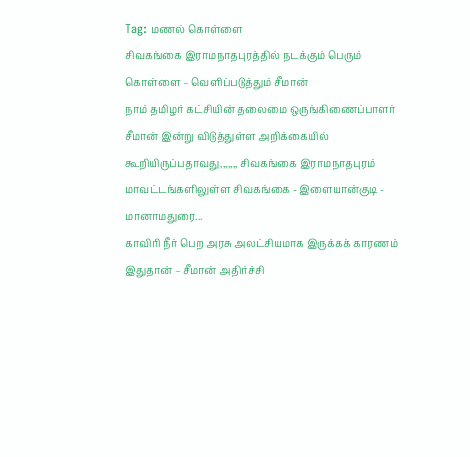Tag: மணல் கொள்ளை
சிவகங்கை இராமநாதபுரத்தில் நடக்கும் பெரும் கொள்ளை – வெளிப்படுத்தும் சீமான்
நாம் தமிழர் கட்சியின் தலைமை ஒருங்கிணைப்பாளர் சீமான் இன்று விடுத்துள்ள அறிக்கையில் கூறியிருப்பதாவது,,,,,,, சிவகங்கை இராமநாதபுரம் மாவட்டங்களிலுள்ள சிவகங்கை - இளையான்குடி - மானாமதுரை...
காவிரி நீர் பெற அரசு அலட்சியமாக இருக்கக் காரணம் இதுதான் – சீமான் அதிர்ச்சி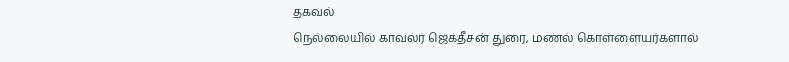தகவல்
நெல்லையில் காவலர் ஜெகதீசன் துரை, மணல் கொள்ளையர்களால்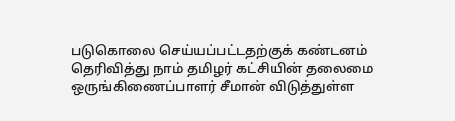படுகொலை செய்யப்பட்டதற்குக் கண்டனம் தெரிவித்து நாம் தமிழர் கட்சியின் தலைமை ஒருங்கிணைப்பாளர் சீமான் விடுத்துள்ள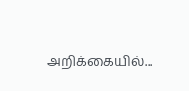அறிக்கையில்...